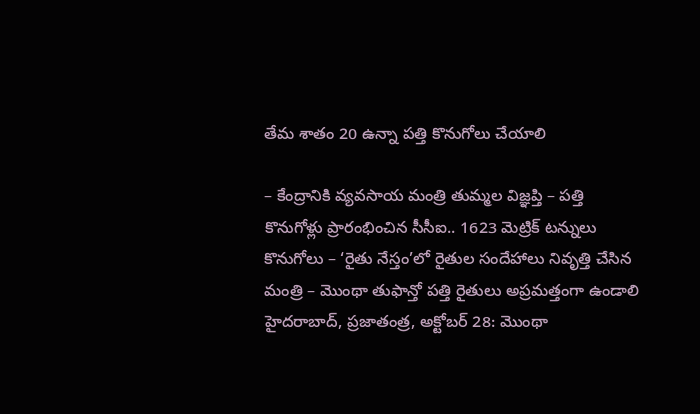తేమ శాతం 20 ఉన్నా పత్తి కొనుగోలు చేయాలి

– కేంద్రానికి వ్యవసాయ మంత్రి తుమ్మల విజ్ఞప్తి – పత్తి కొనుగోళ్లు ప్రారంభించిన సీసీఐ.. 1623 మెట్రిక్ టన్నులు కొనుగోలు – ‘రైతు నేస్తం’లో రైతుల సందేహాలు నివృత్తి చేసిన మంత్రి – మొంథా తుఫాన్తో పత్తి రైతులు అప్రమత్తంగా ఉండాలి హైదరాబాద్, ప్రజాతంత్ర, అక్టోబర్ 28: మొంథా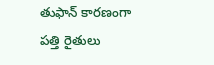తుఫాన్ కారణంగా పత్తి రైతులు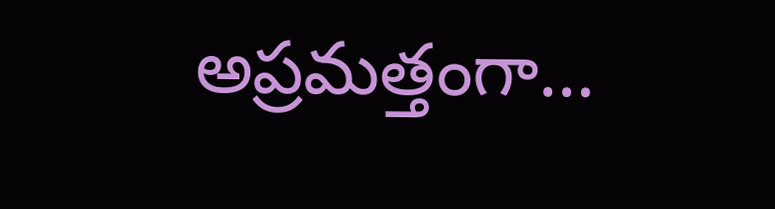అప్రమత్తంగా…